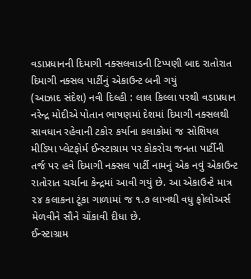વડાપ્રધાનની દિમાગી નક્સલવાડની ટિપ્પણી બાદ રાતોરાત દિમાગી નક્સલ પાર્ટીનું એકાઉન્ટ બની ગયું
(આઝાદ સંદેશ) નવી દિલ્હી : લાલ કિલ્લા પરથી વડાપ્રધાન નરેન્દ્ર મોદીએ પોતાન ભાષણમાં દેશમાં દિમાગી નક્સલથી સાવધાન રહેવાની ટકોર કર્યાના કલાકોમાં જ સોશિયલ મીડિયા પ્લેટફોર્મ ઈન્સ્ટાગ્રામ પર કોકરોચ જનતા પાર્ટીની તર્જ પર હવે દિમાગી નક્સલ પાર્ટી નામનું એક નવું એકાઉન્ટ રાતોરાત ચર્ચાના કેન્દ્રમાં આવી ગયું છે. આ એકાઉન્ટે માત્ર ૨૪ કલાકના ટૂંકા ગાળામાં જ ૧.૭ લાખથી વધુ ફોલોઅર્સ મેળવીને સૌને ચોંકાવી દીધા છે.
ઈન્સ્ટાગ્રામ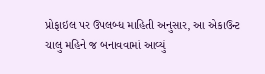પ્રોફાઇલ પર ઉપલબ્ધ માહિતી અનુસાર, આ એકાઉન્ટ ચાલુ મહિને જ બનાવવામાં આવ્યું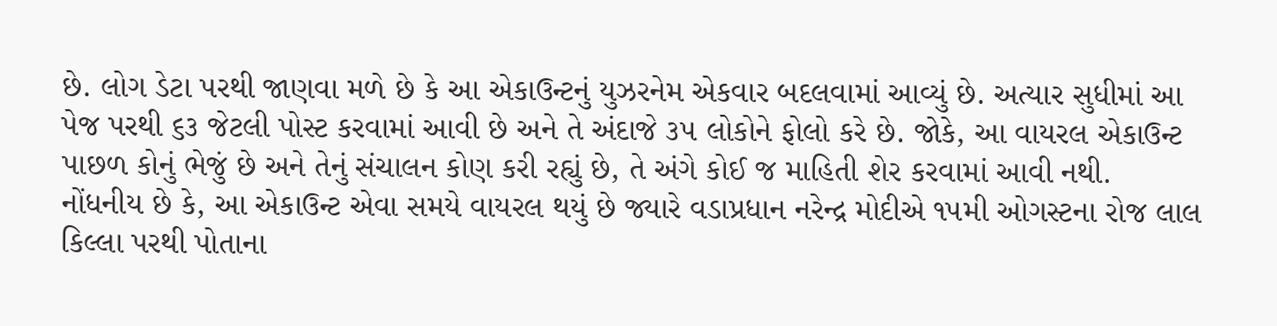છે. લોગ ડેટા પરથી જાણવા મળે છે કે આ એકાઉન્ટનું યુઝરનેમ એકવાર બદલવામાં આવ્યું છે. અત્યાર સુધીમાં આ પેજ પરથી ૬૩ જેટલી પોસ્ટ કરવામાં આવી છે અને તે અંદાજે ૩૫ લોકોને ફોલો કરે છે. જોકે, આ વાયરલ એકાઉન્ટ પાછળ કોનું ભેજું છે અને તેનું સંચાલન કોણ કરી રહ્યું છે, તે અંગે કોઈ જ માહિતી શેર કરવામાં આવી નથી.
નોંધનીય છે કે, આ એકાઉન્ટ એવા સમયે વાયરલ થયું છે જ્યારે વડાપ્રધાન નરેન્દ્ર મોદીએ ૧૫મી ઓગસ્ટના રોજ લાલ કિલ્લા પરથી પોતાના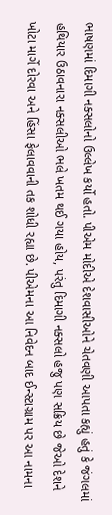ભાષણમાં દિમાગી નક્સલોનો ઉલ્લેખ કર્યો હતો. પીએમ મોદીએ દેશવાસીઓને ચેતવણી આપતા કહ્યું હતું કે જંગલમાં હથિયાર ઉઠાવનારા નક્સલીઓ ભલે ખતમ થઈ ગયા હોય, પરંતુ દિમાગી નક્સલો હજુ પણ સક્રિય છે જેઓ દેશને ખોટા માર્ગે દોરવા અને હિંસા ફેલાવવાની તક શોધી રહ્યા છે. પીએમના આ નિવેદન બાદ ઈન્સ્ટાગ્રામ પર આ નામના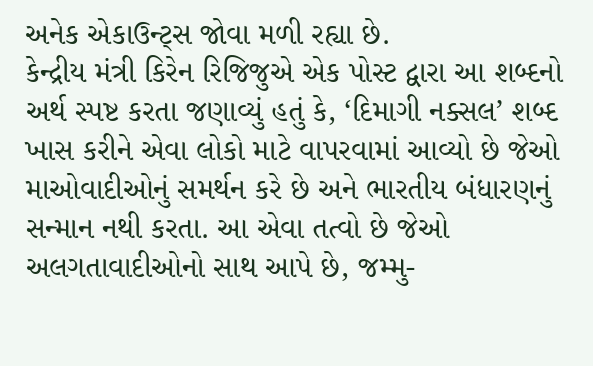અનેક એકાઉન્ટ્સ જોવા મળી રહ્યા છે.
કેન્દ્રીય મંત્રી કિરેન રિજિજુએ એક પોસ્ટ દ્વારા આ શબ્દનો અર્થ સ્પષ્ટ કરતા જણાવ્યું હતું કે, ‘દિમાગી નક્સલ’ શબ્દ ખાસ કરીને એવા લોકો માટે વાપરવામાં આવ્યો છે જેઓ માઓવાદીઓનું સમર્થન કરે છે અને ભારતીય બંધારણનું સન્માન નથી કરતા. આ એવા તત્વો છે જેઓ અલગતાવાદીઓનો સાથ આપે છે, જમ્મુ-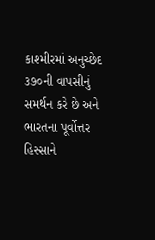કાશ્મીરમાં અનુચ્છેદ ૩૭૦ની વાપસીનું સમર્થન કરે છે અને ભારતના પૂર્વોત્તર હિસ્સાને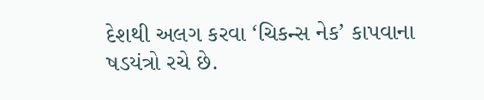દેશથી અલગ કરવા ‘ચિકન્સ નેક’ કાપવાના ષડયંત્રો રચે છે.